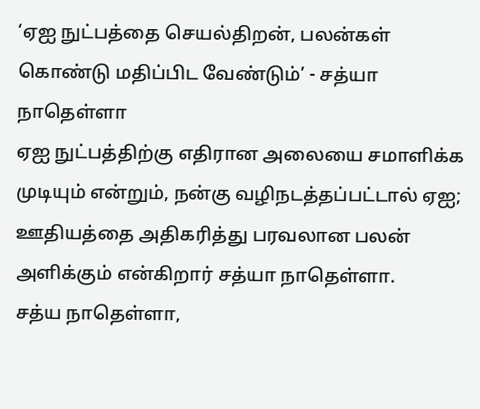‘ஏஐ நுட்பத்தை செயல்திறன், பலன்கள் கொண்டு மதிப்பிட வேண்டும்’ - சத்யா நாதெள்ளா
ஏஐ நுட்பத்திற்கு எதிரான அலையை சமாளிக்க முடியும் என்றும், நன்கு வழிநடத்தப்பட்டால் ஏஐ; ஊதியத்தை அதிகரித்து பரவலான பலன் அளிக்கும் என்கிறார் சத்யா நாதெள்ளா.
சத்ய நாதெள்ளா,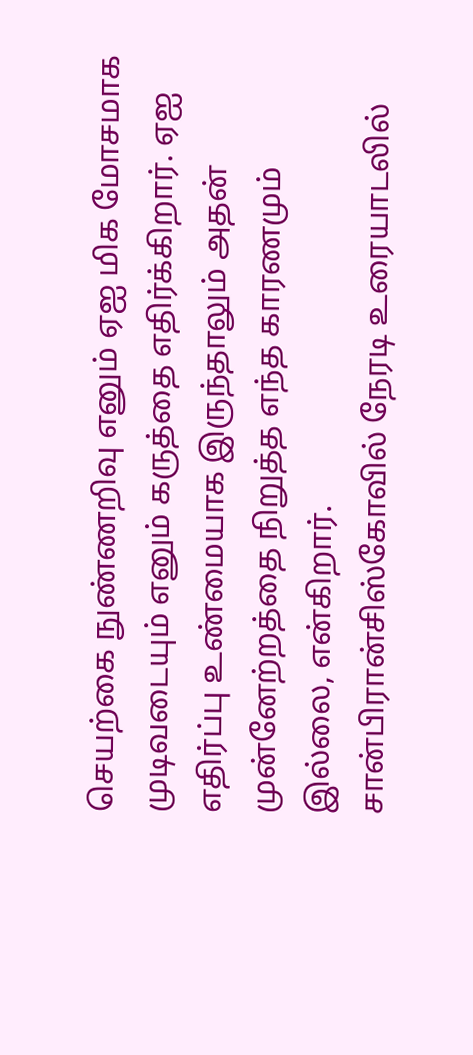செயற்கை நுண்ணறிவு எனும் ஏஐ மிக மோசமாக முடிவடையும் எனும் கருத்தை எதிர்க்கிறார். ஏஐ எதிர்ப்பு உண்மையாக இருந்தாலும் அதன் முன்னேற்றத்தை நிறுத்த எந்த காரணமும் இல்லை, என்கிறார்.
சான்பிரான்சிஸ்கோவில் நேரடி உரையாடலில்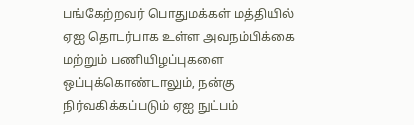பங்கேற்றவர் பொதுமக்கள் மத்தியில் ஏஐ தொடர்பாக உள்ள அவநம்பிக்கை மற்றும் பணியிழப்புகளை ஒப்புக்கொண்டாலும், நன்கு நிர்வகிக்கப்படும் ஏஐ நுட்பம்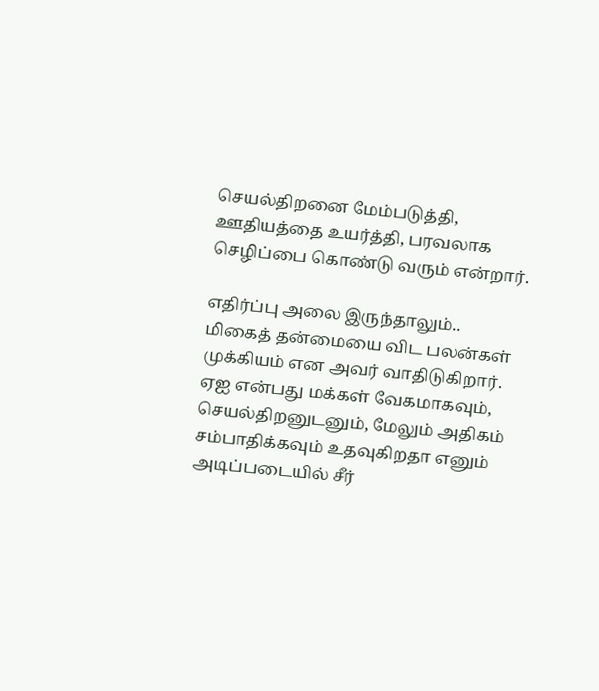செயல்திறனை மேம்படுத்தி, ஊதியத்தை உயர்த்தி, பரவலாக செழிப்பை கொண்டு வரும் என்றார்.

எதிர்ப்பு அலை இருந்தாலும்..
மிகைத் தன்மையை விட பலன்கள் முக்கியம் என அவர் வாதிடுகிறார். ஏஐ என்பது மக்கள் வேகமாகவும், செயல்திறனுடனும், மேலும் அதிகம் சம்பாதிக்கவும் உதவுகிறதா எனும் அடிப்படையில் சீர்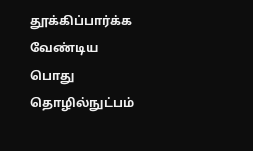தூக்கிப்பார்க்க வேண்டிய பொது தொழில்நுட்பம்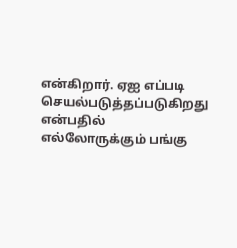என்கிறார். ஏஐ எப்படி செயல்படுத்தப்படுகிறது என்பதில் எல்லோருக்கும் பங்கு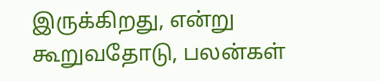இருக்கிறது, என்று கூறுவதோடு, பலன்கள்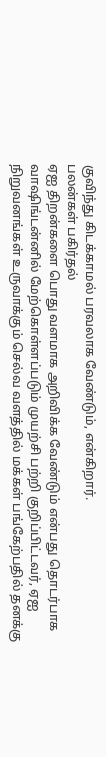குவிந்து கிடக்காமல் பரவலாக வேண்டும், என்கிறார்.
பலன்கள் பகிர்தல்
ஏஐ திறன்களை பொது வளமாக அறிவிக்க வேண்டும் என்பது தொடர்பாக வாஷிங்டன்னில் மேற்கொள்ளப்படும் முயற்சி பற்றி குறிப்பிட்டவர், ஏஐ நிறுவனங்கள் உருவாக்கும் செல்வ வளத்தில் மக்கள் பங்கேற்பதில் தனக்கு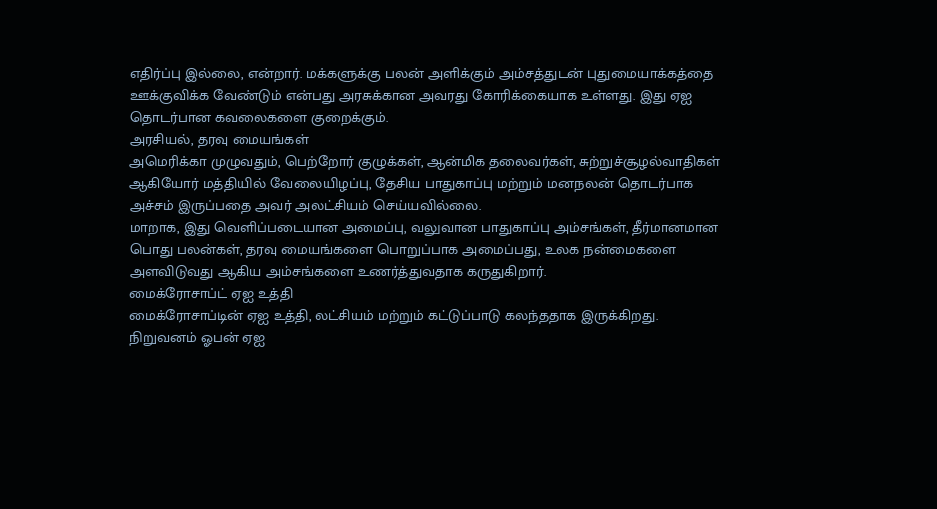எதிர்ப்பு இல்லை, என்றார். மக்களுக்கு பலன் அளிக்கும் அம்சத்துடன் புதுமையாக்கத்தை ஊக்குவிக்க வேண்டும் என்பது அரசுக்கான அவரது கோரிக்கையாக உள்ளது. இது ஏஐ தொடர்பான கவலைகளை குறைக்கும்.
அரசியல், தரவு மையங்கள்
அமெரிக்கா முழுவதும், பெற்றோர் குழுக்கள், ஆன்மிக தலைவர்கள், சுற்றுச்சூழல்வாதிகள் ஆகியோர் மத்தியில் வேலையிழப்பு, தேசிய பாதுகாப்பு மற்றும் மனநலன் தொடர்பாக அச்சம் இருப்பதை அவர் அலட்சியம் செய்யவில்லை.
மாறாக, இது வெளிப்படையான அமைப்பு, வலுவான பாதுகாப்பு அம்சங்கள், தீர்மானமான பொது பலன்கள், தரவு மையங்களை பொறுப்பாக அமைப்பது, உலக நன்மைகளை அளவிடுவது ஆகிய அம்சங்களை உணர்த்துவதாக கருதுகிறார்.
மைக்ரோசாப்ட் ஏஐ உத்தி
மைக்ரோசாப்டின் ஏஐ உத்தி, லட்சியம் மற்றும் கட்டுப்பாடு கலந்ததாக இருக்கிறது. நிறுவனம் ஓபன் ஏஐ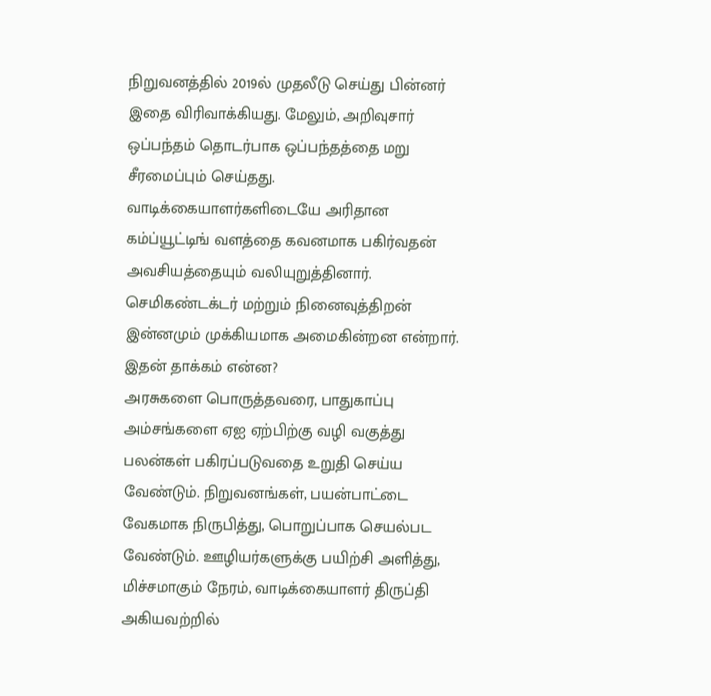நிறுவனத்தில் 2019ல் முதலீடு செய்து பின்னர் இதை விரிவாக்கியது. மேலும், அறிவுசார் ஒப்பந்தம் தொடர்பாக ஒப்பந்தத்தை மறு சீரமைப்பும் செய்தது.
வாடிக்கையாளர்களிடையே அரிதான கம்ப்யூட்டிங் வளத்தை கவனமாக பகிர்வதன் அவசியத்தையும் வலியுறுத்தினார். செமிகண்டக்டர் மற்றும் நினைவுத்திறன் இன்னமும் முக்கியமாக அமைகின்றன என்றார்.
இதன் தாக்கம் என்ன?
அரசுகளை பொருத்தவரை, பாதுகாப்பு அம்சங்களை ஏஐ ஏற்பிற்கு வழி வகுத்து பலன்கள் பகிரப்படுவதை உறுதி செய்ய வேண்டும். நிறுவனங்கள், பயன்பாட்டை வேகமாக நிருபித்து, பொறுப்பாக செயல்பட வேண்டும். ஊழியர்களுக்கு பயிற்சி அளித்து, மிச்சமாகும் நேரம், வாடிக்கையாளர் திருப்தி அகியவற்றில்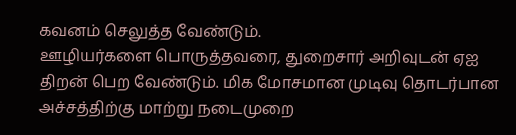கவனம் செலுத்த வேண்டும்.
ஊழியர்களை பொருத்தவரை, துறைசார் அறிவுடன் ஏஐ திறன் பெற வேண்டும். மிக மோசமான முடிவு தொடர்பான அச்சத்திற்கு மாற்று நடைமுறை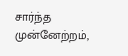சார்ந்த முன்னேற்றம்,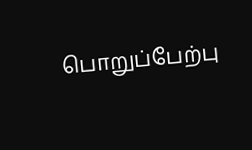பொறுப்பேற்பு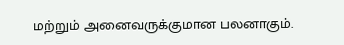மற்றும் அனைவருக்குமான பலனாகும்.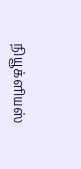நியூக்ளியஸ்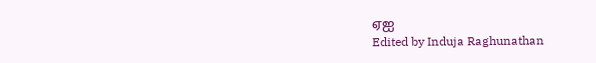ஏஐ
Edited by Induja Raghunathan